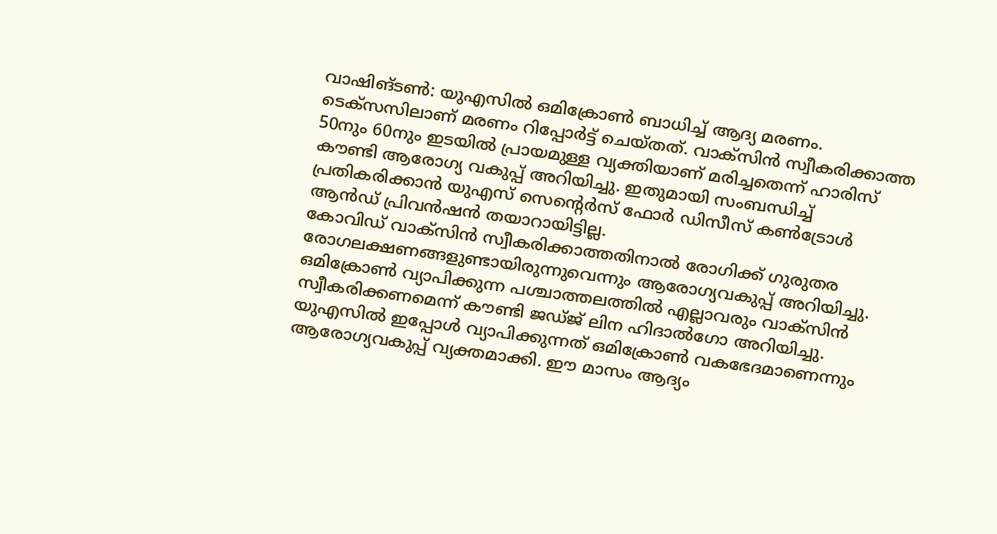വാഷിങ്ടൺ: യുഎസിൽ ഒമിക്രോൺ ബാധിച്ച് ആദ്യ മരണം. ടെക്സസിലാണ് മരണം റിപ്പോർട്ട് ചെയ്തത്. വാക്സിൻ സ്വീകരിക്കാത്ത 50നും 60നും ഇടയിൽ പ്രായമുള്ള വ്യക്തിയാണ് മരിച്ചതെന്ന് ഹാരിസ് കൗണ്ടി ആരോഗ്യ വകുപ്പ് അറിയിച്ചു. ഇതുമായി സംബന്ധിച്ച് പ്രതികരിക്കാൻ യുഎസ് സെന്റെർസ് ഫോർ ഡിസീസ് കൺട്രോൾ ആൻഡ് പ്രിവൻഷൻ തയാറായിട്ടില്ല.
കോവിഡ് വാക്സിൻ സ്വീകരിക്കാത്തതിനാൽ രോഗിക്ക് ഗുരുതര രോഗലക്ഷണങ്ങളുണ്ടായിരുന്നുവെന്നും ആരോഗ്യവകുപ്പ് അറിയിച്ചു. ഒമിക്രോൺ വ്യാപിക്കുന്ന പശ്ചാത്തലത്തിൽ എല്ലാവരും വാക്സിൻ സ്വീകരിക്കണമെന്ന് കൗണ്ടി ജഡ്ജ് ലിന ഹിദാൽഗോ അറിയിച്ചു. യുഎസിൽ ഇപ്പോൾ വ്യാപിക്കുന്നത് ഒമിക്രോൺ വകഭേദമാണെന്നും ആരോഗ്യവകുപ്പ് വ്യക്തമാക്കി. ഈ മാസം ആദ്യം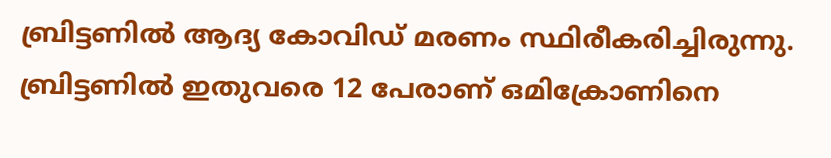ബ്രിട്ടണിൽ ആദ്യ കോവിഡ് മരണം സ്ഥിരീകരിച്ചിരുന്നു. ബ്രിട്ടണിൽ ഇതുവരെ 12 പേരാണ് ഒമിക്രോണിനെ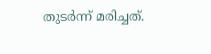തുടർന്ന് മരിച്ചത്.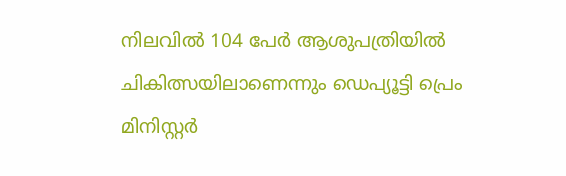നിലവിൽ 104 പേർ ആശുപത്രിയിൽ ചികിത്സയിലാണെന്നും ഡെപ്യൂട്ടി പ്രെം മിനിസ്റ്റർ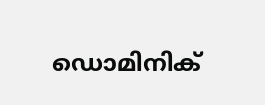ഡൊമിനിക്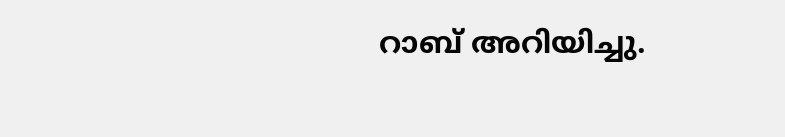റാബ് അറിയിച്ചു.